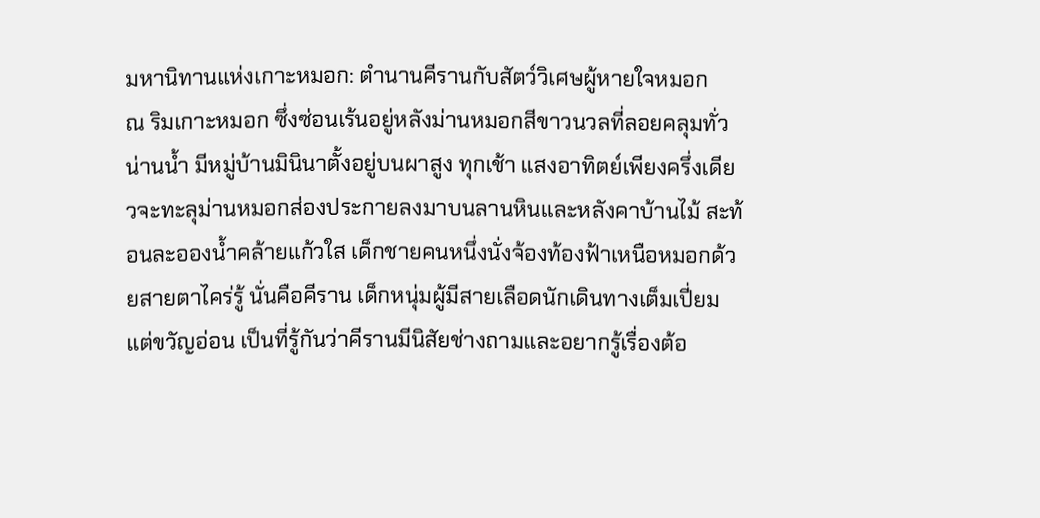มหานิทานแห่งเกาะหมอก: ตำนานคีรานกับสัตว์วิเศษผู้หายใจหมอก
ณ ริมเกาะหมอก ซึ่งซ่อนเร้นอยู่หลังม่านหมอกสีขาวนวลที่ลอยคลุมทั่วน่านน้ำ มีหมู่บ้านมินินาตั้งอยู่บนผาสูง ทุกเช้า แสงอาทิตย์เพียงครึ่งเดียวจะทะลุม่านหมอกส่องประกายลงมาบนลานหินและหลังคาบ้านไม้ สะท้อนละอองน้ำคล้ายแก้วใส เด็กชายคนหนึ่งนั่งจ้องท้องฟ้าเหนือหมอกด้วยสายตาไคร่รู้ นั่นคือคีราน เด็กหนุ่มผู้มีสายเลือดนักเดินทางเต็มเปี่ยมแต่ขวัญอ่อน เป็นที่รู้กันว่าคีรานมีนิสัยช่างถามและอยากรู้เรื่องต้อ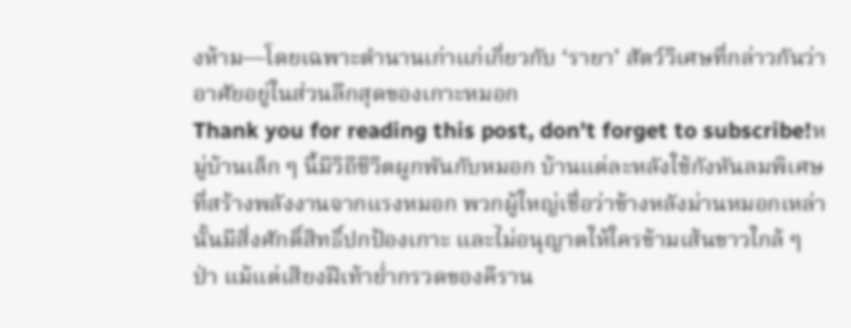งห้าม—โดยเฉพาะตำนานเก่าแก่เกี่ยวกับ ‘รายา’ สัตว์วิเศษที่กล่าวกันว่าอาศัยอยู่ในส่วนลึกสุดของเกาะหมอก
Thank you for reading this post, don't forget to subscribe!หมู่บ้านเล็ก ๆ นี้มีวิถีชีวิตผูกพันกับหมอก บ้านแต่ละหลังใช้กังหันลมพิเศษที่สร้างพลังงานจากแรงหมอก พวกผู้ใหญ่เชื่อว่าข้างหลังม่านหมอกเหล่านั้นมีสิ่งศักดิ์สิทธิ์ปกป้องเกาะ และไม่อนุญาตให้ใครข้ามเส้นขาวใกล้ ๆ ป่า แม้แต่เสียงฝีเท้าย่ำกรวดของคีราน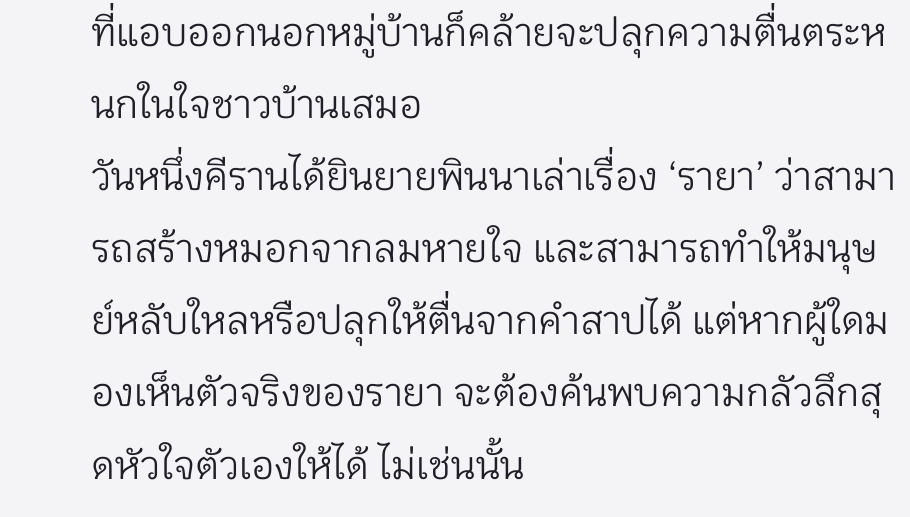ที่แอบออกนอกหมู่บ้านก็คล้ายจะปลุกความตื่นตระหนกในใจชาวบ้านเสมอ
วันหนึ่งคีรานได้ยินยายพินนาเล่าเรื่อง ‘รายา’ ว่าสามารถสร้างหมอกจากลมหายใจ และสามารถทำให้มนุษย์หลับใหลหรือปลุกให้ตื่นจากคำสาปได้ แต่หากผู้ใดมองเห็นตัวจริงของรายา จะต้องค้นพบความกลัวลึกสุดหัวใจตัวเองให้ได้ ไม่เช่นนั้น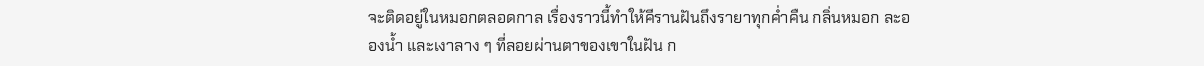จะติดอยู่ในหมอกตลอดกาล เรื่องราวนี้ทำให้คีรานฝันถึงรายาทุกค่ำคืน กลิ่นหมอก ละอองน้ำ และเงาลาง ๆ ที่ลอยผ่านตาของเขาในฝัน ก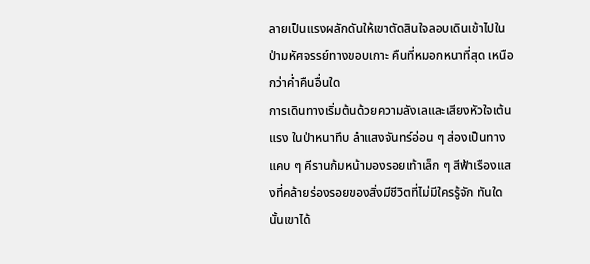ลายเป็นแรงผลักดันให้เขาตัดสินใจลอบเดินเข้าไปในป่ามหัศจรรย์ทางขอบเกาะ คืนที่หมอกหนาที่สุด เหนือกว่าค่ำคืนอื่นใด
การเดินทางเริ่มต้นด้วยความลังเลและเสียงหัวใจเต้นแรง ในป่าหนาทึบ ลำแสงจันทร์อ่อน ๆ ส่องเป็นทางแคบ ๆ คีรานก้มหน้ามองรอยเท้าเล็ก ๆ สีฟ้าเรืองแสงที่คล้ายร่องรอยของสิ่งมีชีวิตที่ไม่มีใครรู้จัก ทันใดนั้นเขาได้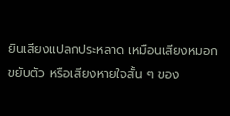ยินเสียงแปลกประหลาด เหมือนเสียงหมอกขยับตัว หรือเสียงหายใจสั้น ๆ ของ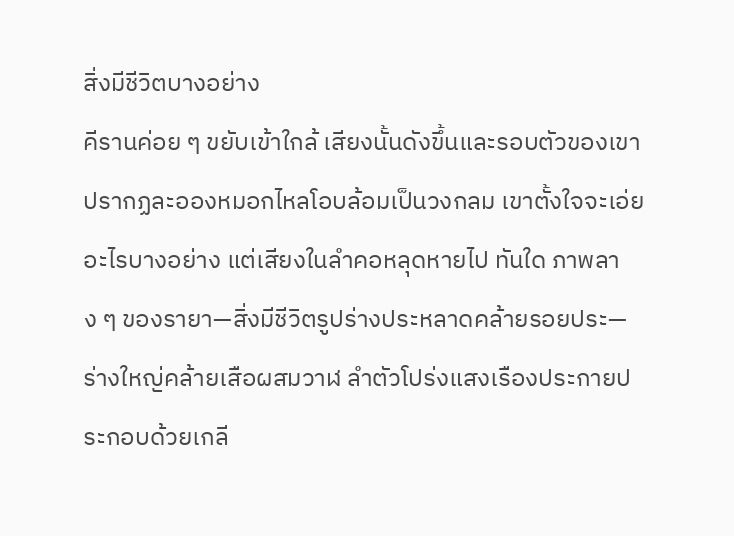สิ่งมีชีวิตบางอย่าง
คีรานค่อย ๆ ขยับเข้าใกล้ เสียงนั้นดังขึ้นและรอบตัวของเขาปรากฏละอองหมอกไหลโอบล้อมเป็นวงกลม เขาตั้งใจจะเอ่ยอะไรบางอย่าง แต่เสียงในลำคอหลุดหายไป ทันใด ภาพลาง ๆ ของรายา—สิ่งมีชีวิตรูปร่างประหลาดคล้ายรอยประ—ร่างใหญ่คล้ายเสือผสมวาฬ ลำตัวโปร่งแสงเรืองประกายประกอบด้วยเกลี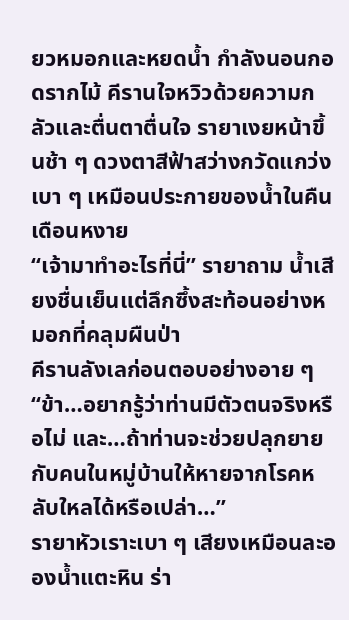ยวหมอกและหยดน้ำ กำลังนอนกอดรากไม้ คีรานใจหวิวด้วยความกลัวและตื่นตาตื่นใจ รายาเงยหน้าขึ้นช้า ๆ ดวงตาสีฟ้าสว่างกวัดแกว่งเบา ๆ เหมือนประกายของน้ำในคืนเดือนหงาย
“เจ้ามาทำอะไรที่นี่” รายาถาม น้ำเสียงชื่นเย็นแต่ลึกซึ้งสะท้อนอย่างหมอกที่คลุมผืนป่า
คีรานลังเลก่อนตอบอย่างอาย ๆ “ข้า…อยากรู้ว่าท่านมีตัวตนจริงหรือไม่ และ…ถ้าท่านจะช่วยปลุกยายกับคนในหมู่บ้านให้หายจากโรคหลับใหลได้หรือเปล่า…”
รายาหัวเราะเบา ๆ เสียงเหมือนละอองน้ำแตะหิน ร่า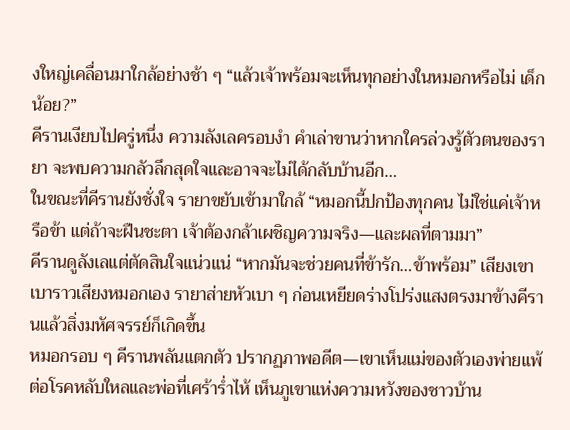งใหญ่เคลื่อนมาใกล้อย่างช้า ๆ “แล้วเจ้าพร้อมจะเห็นทุกอย่างในหมอกหรือไม่ เด็กน้อย?”
คีรานเงียบไปครู่หนึ่ง ความลังเลครอบงำ คำเล่าขานว่าหากใครล่วงรู้ตัวตนของรายา จะพบความกลัวลึกสุดใจและอาจจะไม่ได้กลับบ้านอีก…
ในขณะที่คีรานยังชั่งใจ รายาขยับเข้ามาใกล้ “หมอกนี้ปกป้องทุกคน ไม่ใช่แค่เจ้าหรือข้า แต่ถ้าจะฝืนชะตา เจ้าต้องกล้าเผชิญความจริง—และผลที่ตามมา”
คีรานดูลังเลแต่ตัดสินใจแน่วแน่ “หากมันจะช่วยคนที่ข้ารัก…ข้าพร้อม” เสียงเขาเบาราวเสียงหมอกเอง รายาส่ายหัวเบา ๆ ก่อนเหยียดร่างโปร่งแสงตรงมาข้างคีรานแล้วสิ่งมหัศจรรย์ก็เกิดขึ้น
หมอกรอบ ๆ คีรานพลันแตกตัว ปรากฏภาพอดีต—เขาเห็นแม่ของตัวเองพ่ายแพ้ต่อโรคหลับใหลและพ่อที่เศร้าร่ำไห้ เห็นภูเขาแห่งความหวังของชาวบ้าน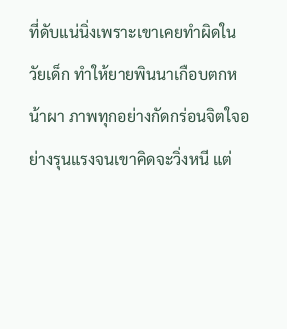ที่ดับแน่นิ่งเพราะเขาเคยทำผิดในวัยเด็ก ทำให้ยายพินนาเกือบตกหน้าผา ภาพทุกอย่างกัดกร่อนจิตใจอย่างรุนแรงจนเขาคิดจะวิ่งหนี แต่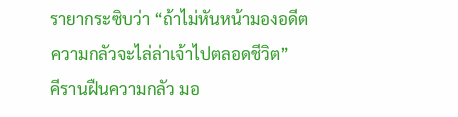รายากระซิบว่า “ถ้าไม่หันหน้ามองอดีต ความกลัวจะไล่ล่าเจ้าไปตลอดชีวิต”
คีรานฝืนความกลัว มอ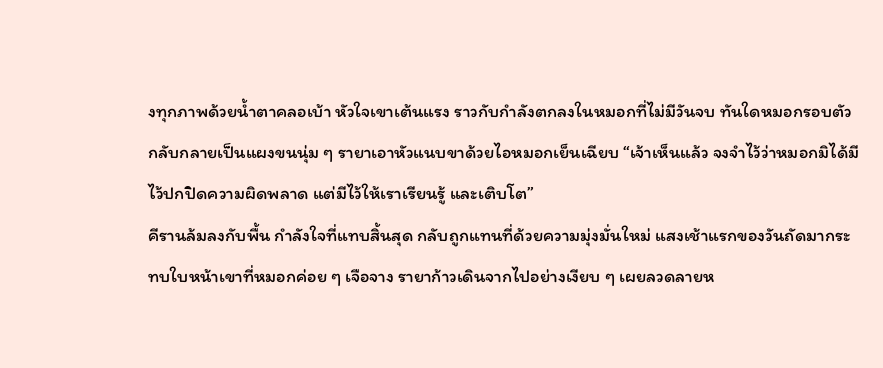งทุกภาพด้วยน้ำตาคลอเบ้า หัวใจเขาเต้นแรง ราวกับกำลังตกลงในหมอกที่ไม่มีวันจบ ทันใดหมอกรอบตัวกลับกลายเป็นแผงขนนุ่ม ๆ รายาเอาหัวแนบขาด้วยไอหมอกเย็นเฉียบ “เจ้าเห็นแล้ว จงจำไว้ว่าหมอกมิได้มีไว้ปกปิดความผิดพลาด แต่มีไว้ให้เราเรียนรู้ และเติบโต”
คีรานล้มลงกับพื้น กำลังใจที่แทบสิ้นสุด กลับถูกแทนที่ด้วยความมุ่งมั่นใหม่ แสงเช้าแรกของวันถัดมากระทบใบหน้าเขาที่หมอกค่อย ๆ เจือจาง รายาก้าวเดินจากไปอย่างเงียบ ๆ เผยลวดลายห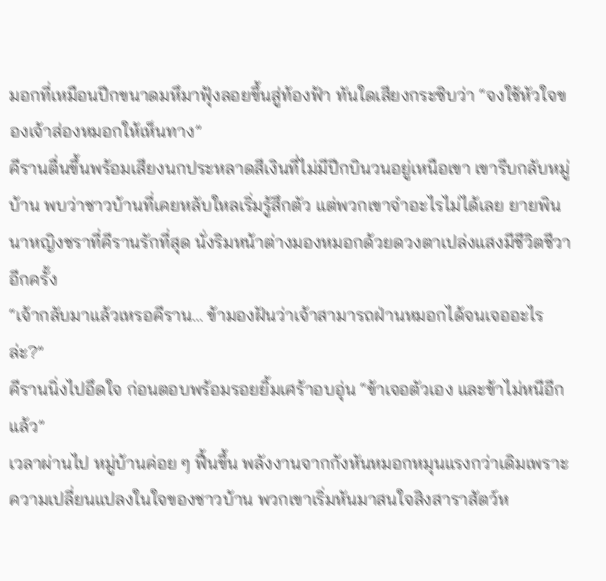มอกที่เหมือนปีกขนาดมหึมาฟุ้งลอยขึ้นสู่ท้องฟ้า ทันใดเสียงกระซิบว่า “จงใช้หัวใจของเจ้าส่องหมอกให้เห็นทาง”
คีรานตื่นขึ้นพร้อมเสียงนกประหลาดสีเงินที่ไม่มีปีกบินวนอยู่เหนือเขา เขารีบกลับหมู่บ้าน พบว่าชาวบ้านที่เคยหลับใหลเริ่มรู้สึกตัว แต่พวกเขาจำอะไรไม่ได้เลย ยายพินนาหญิงชราที่คีรานรักที่สุด นั่งริมหน้าต่างมองหมอกด้วยดวงตาเปล่งแสงมีชีวิตชีวาอีกครั้ง
“เจ้ากลับมาแล้วเหรอคีราน… ข้ามองฝันว่าเจ้าสามารถฝ่านหมอกได้จนเจออะไรล่ะ?”
คีรานนิ่งไปอึดใจ ก่อนตอบพร้อมรอยยิ้มเศร้าอบอุ่น “ข้าเจอตัวเอง และข้าไม่หนีอีกแล้ว”
เวลาผ่านไป หมู่บ้านค่อย ๆ ฟื้นขึ้น พลังงานจากกังหันหมอกหมุนแรงกว่าเดิมเพราะความเปลี่ยนแปลงในใจของชาวบ้าน พวกเขาเริ่มหันมาสนใจสิงสาราสัตว์ห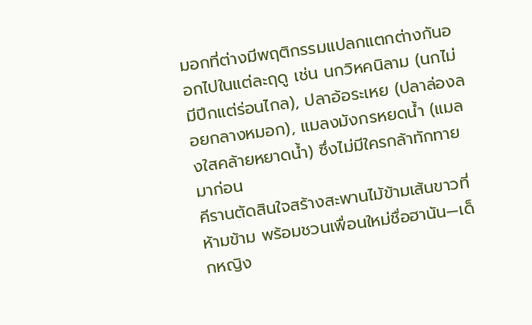มอกที่ต่างมีพฤติกรรมแปลกแตกต่างกันออกไปในแต่ละฤดู เช่น นกวิหคนิลาม (นกไม่มีปีกแต่ร่อนไกล), ปลาอ้อระเหย (ปลาล่องลอยกลางหมอก), แมลงมังกรหยดน้ำ (แมลงใสคล้ายหยาดน้ำ) ซึ่งไม่มีใครกล้าทักทายมาก่อน
คีรานตัดสินใจสร้างสะพานไม้ข้ามเส้นขาวที่ห้ามข้าม พร้อมชวนเพื่อนใหม่ชื่อฮานัน—เด็กหญิง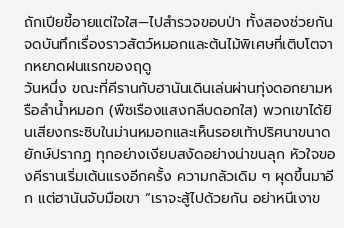ถักเปียขี้อายแต่ใจใส—ไปสำรวจขอบป่า ทั้งสองช่วยกันจดบันทึกเรื่องราวสัตว์หมอกและต้นไม้พิเศษที่เติบโตจากหยาดฝนแรกของฤดู
วันหนึ่ง ขณะที่คีรานกับฮานันเดินเล่นผ่านทุ่งดอกยามหรือลำน้ำหมอก (พืชเรืองแสงกลีบดอกใส) พวกเขาได้ยินเสียงกระซิบในม่านหมอกและเห็นรอยเท้าปริศนาขนาดยักษ์ปรากฏ ทุกอย่างเงียบสงัดอย่างน่าขนลุก หัวใจของคีรานเริ่มเต้นแรงอีกครั้ง ความกลัวเดิม ๆ ผุดขึ้นมาอีก แต่ฮานันจับมือเขา “เราจะสู้ไปด้วยกัน อย่าหนีเงาข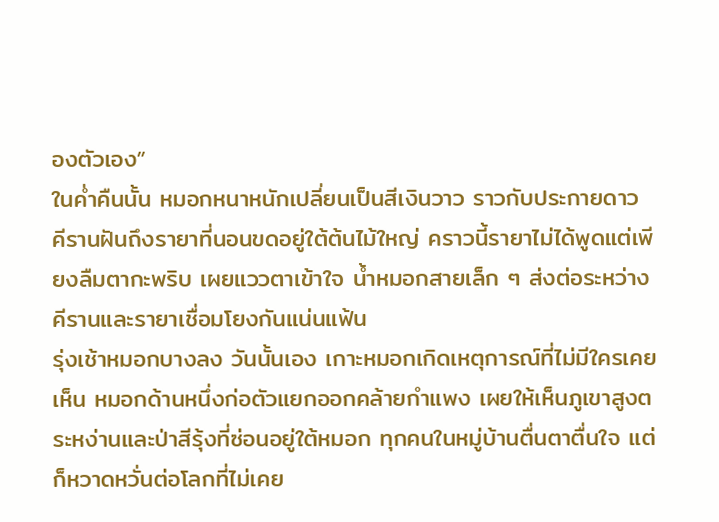องตัวเอง”
ในค่ำคืนนั้น หมอกหนาหนักเปลี่ยนเป็นสีเงินวาว ราวกับประกายดาว คีรานฝันถึงรายาที่นอนขดอยู่ใต้ต้นไม้ใหญ่ คราวนี้รายาไม่ได้พูดแต่เพียงลืมตากะพริบ เผยแววตาเข้าใจ น้ำหมอกสายเล็ก ๆ ส่งต่อระหว่างคีรานและรายาเชื่อมโยงกันแน่นแฟ้น
รุ่งเช้าหมอกบางลง วันนั้นเอง เกาะหมอกเกิดเหตุการณ์ที่ไม่มีใครเคยเห็น หมอกด้านหนึ่งก่อตัวแยกออกคล้ายกำแพง เผยให้เห็นภูเขาสูงตระหง่านและป่าสีรุ้งที่ซ่อนอยู่ใต้หมอก ทุกคนในหมู่บ้านตื่นตาตื่นใจ แต่ก็หวาดหวั่นต่อโลกที่ไม่เคย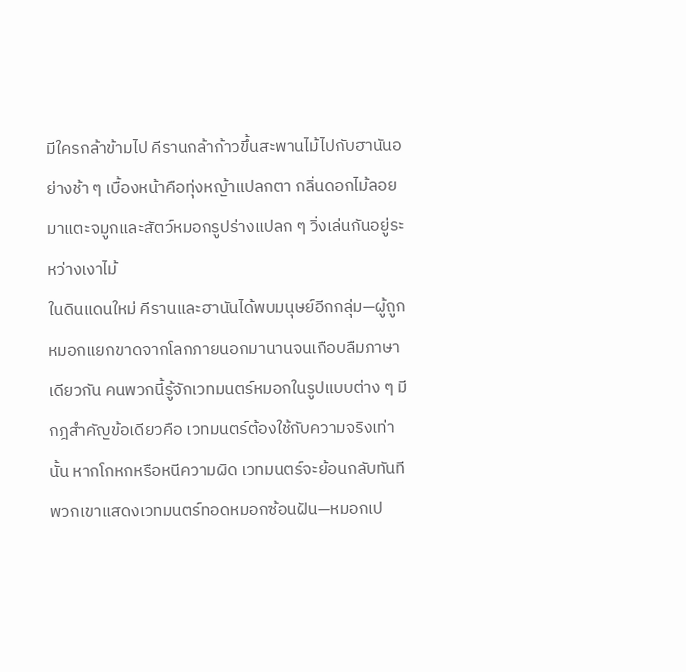มีใครกล้าข้ามไป คีรานกล้าก้าวขึ้นสะพานไม้ไปกับฮานันอย่างช้า ๆ เบื้องหน้าคือทุ่งหญ้าแปลกตา กลิ่นดอกไม้ลอยมาแตะจมูกและสัตว์หมอกรูปร่างแปลก ๆ วิ่งเล่นกันอยู่ระหว่างเงาไม้
ในดินแดนใหม่ คีรานและฮานันได้พบมนุษย์อีกกลุ่ม—ผู้ถูกหมอกแยกขาดจากโลกภายนอกมานานจนเกือบลืมภาษาเดียวกัน คนพวกนี้รู้จักเวทมนตร์หมอกในรูปแบบต่าง ๆ มีกฎสำคัญข้อเดียวคือ เวทมนตร์ต้องใช้กับความจริงเท่านั้น หากโกหกหรือหนีความผิด เวทมนตร์จะย้อนกลับทันที พวกเขาแสดงเวทมนตร์ทอดหมอกซ้อนฝัน—หมอกเป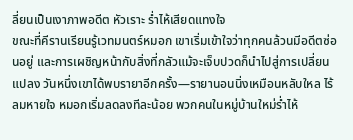ลี่ยนเป็นเงาภาพอดีต หัวเราะ ร่ำไห้เสียดแทงใจ
ขณะที่คีรานเรียนรู้เวทมนตร์หมอก เขาเริ่มเข้าใจว่าทุกคนล้วนมีอดีตซ่อนอยู่ และการเผชิญหน้ากับสิ่งที่กลัวแม้จะเจ็บปวดก็นำไปสู่การเปลี่ยนแปลง วันหนึ่งเขาได้พบรายาอีกครั้ง—รายานอนนิ่งเหมือนหลับใหล ไร้ลมหายใจ หมอกเริ่มลดลงทีละน้อย พวกคนในหมู่บ้านใหม่ร่ำไห้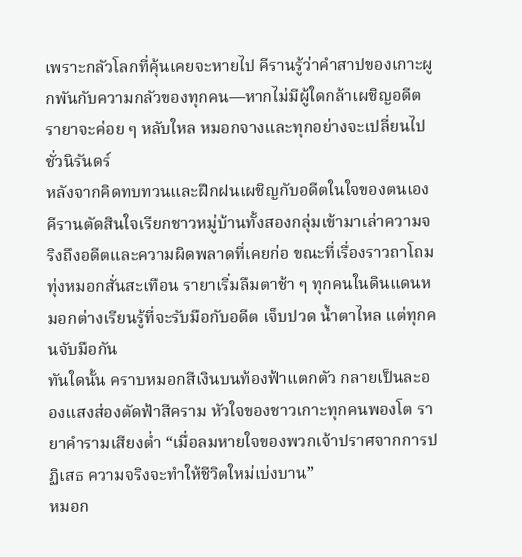เพราะกลัวโลกที่คุ้นเคยจะหายไป คีรานรู้ว่าคำสาปของเกาะผูกพันกับความกลัวของทุกคน—หากไม่มีผู้ใดกล้าเผชิญอดีต รายาจะค่อย ๆ หลับใหล หมอกจางและทุกอย่างจะเปลี่ยนไปชั่วนิรันดร์
หลังจากคิดทบทวนและฝึกฝนเผชิญกับอดีตในใจของตนเอง คีรานตัดสินใจเรียกชาวหมู่บ้านทั้งสองกลุ่มเข้ามาเล่าความจริงถึงอดีตและความผิดพลาดที่เคยก่อ ขณะที่เรื่องราวถาโถม ทุ่งหมอกสั่นสะเทือน รายาเริ่มลืมตาช้า ๆ ทุกคนในดินแดนหมอกต่างเรียนรู้ที่จะรับมือกับอดีต เจ็บปวด น้ำตาไหล แต่ทุกคนจับมือกัน
ทันใดนั้น คราบหมอกสีเงินบนท้องฟ้าแตกตัว กลายเป็นละอองแสงส่องตัดฟ้าสีคราม หัวใจของชาวเกาะทุกคนพองโต รายาคำรามเสียงต่ำ “เมื่อลมหายใจของพวกเจ้าปราศจากการปฏิเสธ ความจริงจะทำให้ชีวิตใหม่เบ่งบาน”
หมอก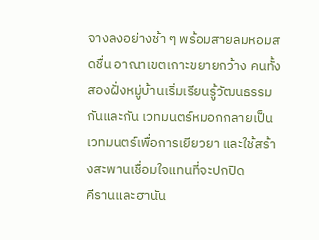จางลงอย่างช้า ๆ พร้อมสายลมหอมสดชื่น อาณาเขตเกาะขยายกว้าง คนทั้งสองฝั่งหมู่บ้านเริ่มเรียนรู้วัฒนธรรมกันและกัน เวทมนตร์หมอกกลายเป็นเวทมนตร์เพื่อการเยียวยา และใช้สร้างสะพานเชื่อมใจแทนที่จะปกปิด
คีรานและฮานัน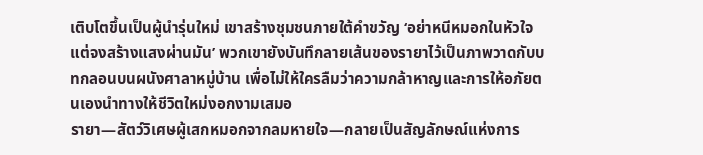เติบโตขึ้นเป็นผู้นำรุ่นใหม่ เขาสร้างชุมชนภายใต้คำขวัญ ‘อย่าหนีหมอกในหัวใจ แต่จงสร้างแสงผ่านมัน’ พวกเขายังบันทึกลายเส้นของรายาไว้เป็นภาพวาดกับบทกลอนบนผนังศาลาหมู่บ้าน เพื่อไม่ให้ใครลืมว่าความกล้าหาญและการให้อภัยตนเองนำทางให้ชีวิตใหม่งอกงามเสมอ
รายา—สัตว์วิเศษผู้เสกหมอกจากลมหายใจ—กลายเป็นสัญลักษณ์แห่งการ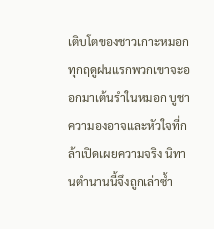เติบโตของชาวเกาะหมอก ทุกฤดูฝนแรกพวกเขาจะออกมาเต้นรำในหมอก บูชาความองอาจและหัวใจที่กล้าเปิดเผยความจริง นิทานตำนานนี้จึงถูกเล่าซ้ำ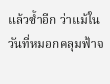แล้วซ้ำอีก ว่าแม้ในวันที่หมอกคลุมฟ้าจ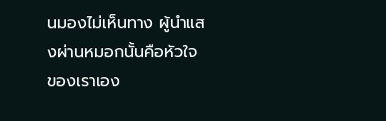นมองไม่เห็นทาง ผู้นำแสงผ่านหมอกนั้นคือหัวใจของเราเอง